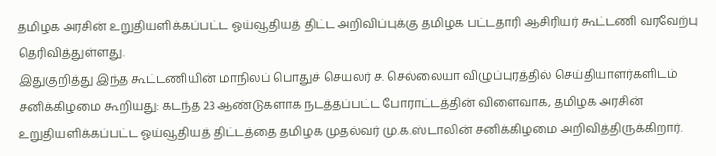தமிழக அரசின் உறுதியளிக்கப்பட்ட ஓய்வூதியத் திட்ட அறிவிப்புக்கு தமிழக பட்டதாரி ஆசிரியர் கூட்டணி வரவேற்பு தெரிவித்துள்ளது.
இதுகுறித்து இந்த கூட்டணியின் மாநிலப் பொதுச் செயலர் ச. செல்லையா விழுப்புரத்தில் செய்தியாளர்களிடம் சனிக்கிழமை கூறியது: கடந்த 23 ஆண்டுகளாக நடத்தப்பட்ட போராட்டத்தின் விளைவாக, தமிழக அரசின் உறுதியளிக்கப்பட்ட ஓய்வூதியத் திட்டத்தை தமிழக முதல்வர் மு.க.ஸ்டாலின் சனிக்கிழமை அறிவித்திருக்கிறார்.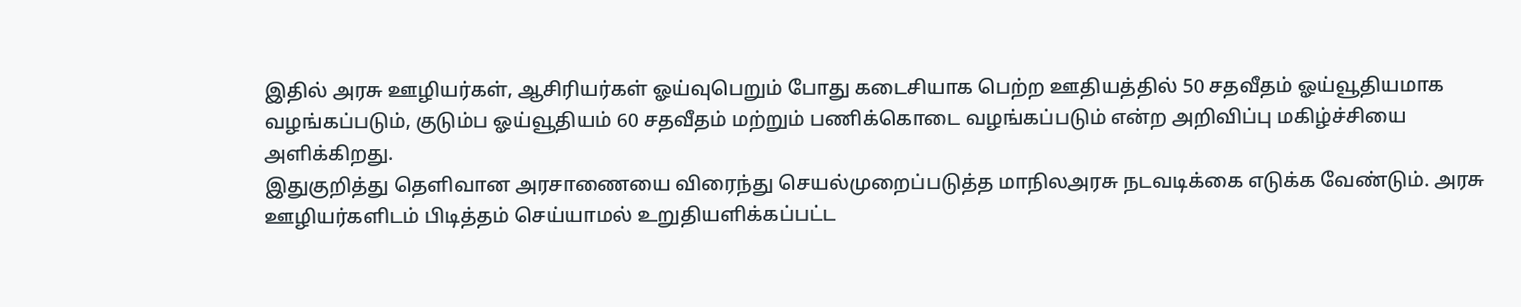இதில் அரசு ஊழியர்கள், ஆசிரியர்கள் ஓய்வுபெறும் போது கடைசியாக பெற்ற ஊதியத்தில் 50 சதவீதம் ஓய்வூதியமாக வழங்கப்படும், குடும்ப ஓய்வூதியம் 60 சதவீதம் மற்றும் பணிக்கொடை வழங்கப்படும் என்ற அறிவிப்பு மகிழ்ச்சியை அளிக்கிறது.
இதுகுறித்து தெளிவான அரசாணையை விரைந்து செயல்முறைப்படுத்த மாநிலஅரசு நடவடிக்கை எடுக்க வேண்டும். அரசு ஊழியர்களிடம் பிடித்தம் செய்யாமல் உறுதியளிக்கப்பட்ட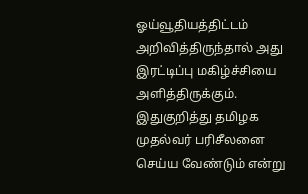ஓய்வூதியத்திட்டம் அறிவித்திருந்தால் அது இரட்டிப்பு மகிழ்ச்சியை அளித்திருக்கும். இதுகுறித்து தமிழக முதல்வர் பரிசீலனை செய்ய வேண்டும் என்று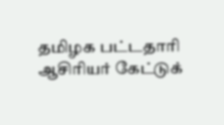தமிழக பட்டதாரி ஆசிரியர் கேட்டுக்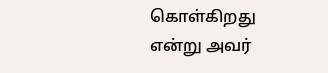கொள்கிறது என்று அவர்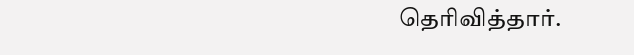தெரிவித்தார்.